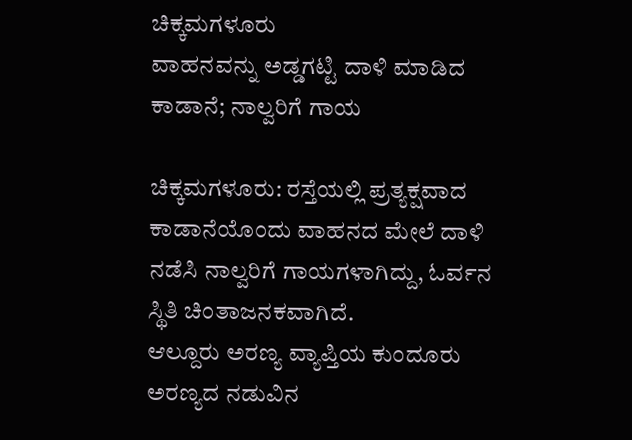ಚಿಕ್ಕಮಗಳೂರು
ವಾಹನವನ್ನು ಅಡ್ಡಗಟ್ಟಿ ದಾಳಿ ಮಾಡಿದ ಕಾಡಾನೆ; ನಾಲ್ವರಿಗೆ ಗಾಯ

ಚಿಕ್ಕಮಗಳೂರು: ರಸ್ತೆಯಲ್ಲಿ ಪ್ರತ್ಯಕ್ಷವಾದ ಕಾಡಾನೆಯೊಂದು ವಾಹನದ ಮೇಲೆ ದಾಳಿ ನಡೆಸಿ ನಾಲ್ವರಿಗೆ ಗಾಯಗಳಾಗಿದ್ದು, ಓರ್ವನ ಸ್ಥಿತಿ ಚಿಂತಾಜನಕವಾಗಿದೆ.
ಆಲ್ದೂರು ಅರಣ್ಯ ವ್ಯಾಪ್ತಿಯ ಕುಂದೂರು ಅರಣ್ಯದ ನಡುವಿನ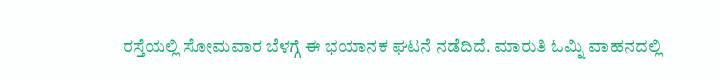ರಸ್ತೆಯಲ್ಲಿ ಸೋಮವಾರ ಬೆಳಗ್ಗೆ ಈ ಭಯಾನಕ ಘಟನೆ ನಡೆದಿದೆ. ಮಾರುತಿ ಓಮ್ನಿ ವಾಹನದಲ್ಲಿ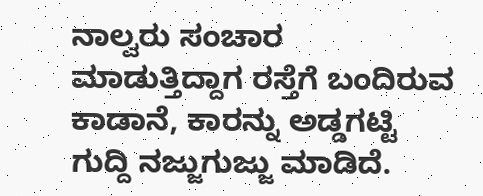ನಾಲ್ವರು ಸಂಚಾರ ಮಾಡುತ್ತಿದ್ದಾಗ ರಸ್ತೆಗೆ ಬಂದಿರುವ ಕಾಡಾನೆ, ಕಾರನ್ನು ಅಡ್ಡಗಟ್ಟಿ ಗುದ್ದಿ ನಜ್ಜುಗುಜ್ಜು ಮಾಡಿದೆ.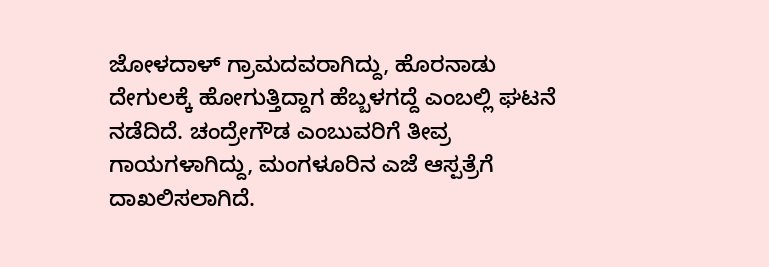ಜೋಳದಾಳ್ ಗ್ರಾಮದವರಾಗಿದ್ದು, ಹೊರನಾಡು ದೇಗುಲಕ್ಕೆ ಹೋಗುತ್ತಿದ್ದಾಗ ಹೆಬ್ಬಳಗದ್ದೆ ಎಂಬಲ್ಲಿ ಘಟನೆ ನಡೆದಿದೆ. ಚಂದ್ರೇಗೌಡ ಎಂಬುವರಿಗೆ ತೀವ್ರ ಗಾಯಗಳಾಗಿದ್ದು, ಮಂಗಳೂರಿನ ಎಜೆ ಆಸ್ಪತ್ರೆಗೆ ದಾಖಲಿಸಲಾಗಿದೆ.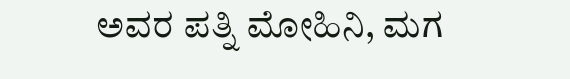ಅವರ ಪತ್ನಿ ಮೋಹಿನಿ, ಮಗ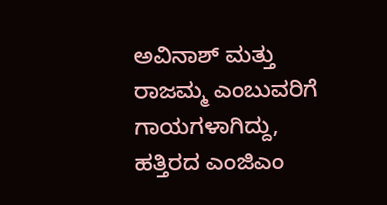ಅವಿನಾಶ್ ಮತ್ತು ರಾಜಮ್ಮ ಎಂಬುವರಿಗೆ ಗಾಯಗಳಾಗಿದ್ದು, ಹತ್ತಿರದ ಎಂಜಿಎಂ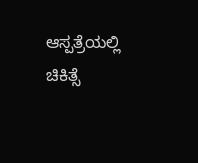ಆಸ್ಪತ್ರೆಯಲ್ಲಿ ಚಿಕಿತ್ಸೆ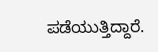ಪಡೆಯುತ್ತಿದ್ದಾರೆ.